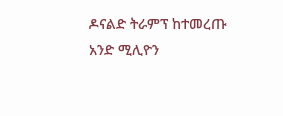ዶናልድ ትራምፕ ከተመረጡ አንድ ሚሊዮን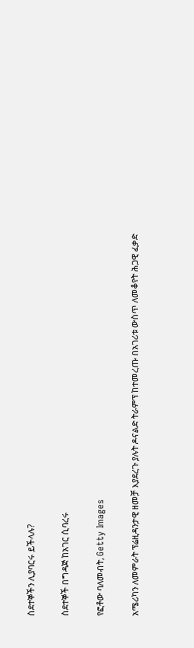ስደተኞችን ሊያባርሩ ይችላሉ?

ስደተኞች በግዳጅ ከአገር ሲባረሩ

የፎቶው ባለመብት, Getty Images

አሜሪካን ለመምራት ፕሬዚዳንታዊ ዘመቻ እያደረጉ ያሉት ዶናልድ ትራምፕ ከተመረጡ በአገሪቱ ውስጥ ለመቆየት ሕጋዊ ፈቃድ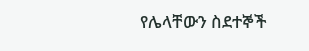የሌላቸውን ስደተኞች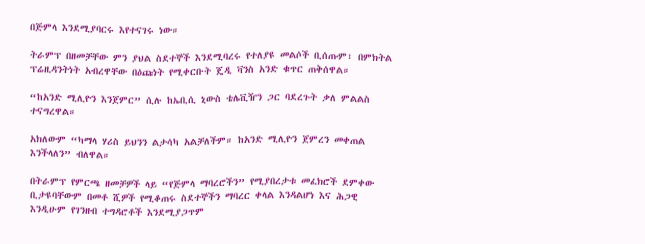በጅምላ እንደሚያባርሩ እየተናገሩ ነው።

ትራምፕ በዘመቻቸው ምን ያህል ስደተኞች እንደሚባረሩ የተለያዩ መልሶች ቢሰጡም፣ በምክትል ፕሬዚዳንትነት አብረዋቸው በዕጩነት የሚቀርቡት ጄዲ ቫንስ አንድ ቁጥር ጠቅሰዋል።

“ከአንድ ሚሊዮን እንጀምር” ሲሉ ከኤቢሲ ኒውስ ቴሌቪዥን ጋር ባደረጉት ቃለ ምልልስ ተናግረዋል።

አክለውም “ካማላ ሃሪስ ይህንን ልታሳካ አልቻለችም። ከአንድ ሚሊዮን ጀምረን መቀጠል እንችላለን” ብለዋል።

በትራምፕ የምርጫ ዘመቻዎች ላይ “የጅምላ ማባረሮችን” የሚያበረታቱ መፈክሮች ደምቀው ቢታዩባቸውም በመቶ ሺዎች የሚቆጠሩ ስደተኞችን ማባረር ቀላል እንዳልሆነ እና ሕጋዊ እንዲሁም የገንዘብ ተግዳሮቶች እንደሚያጋጥም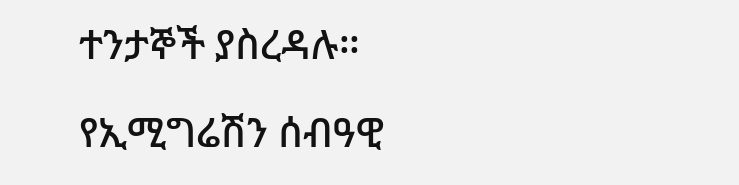ተንታኞች ያስረዳሉ።

የኢሚግሬሽን ሰብዓዊ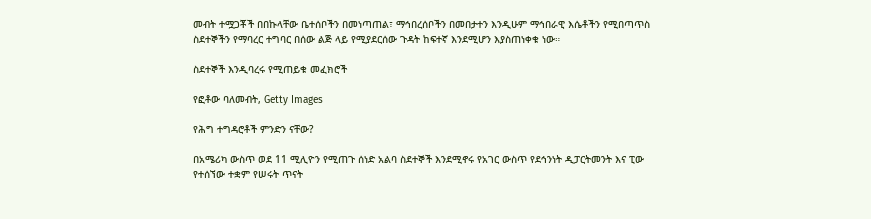መብት ተሟጋቾች በበኩላቸው ቤተሰቦችን በመነጣጠል፣ ማኅበረሰቦችን በመበታተን እንዲሁም ማኅበራዊ እሴቶችን የሚበጣጥስ ስደተኞችን የማባረር ተግባር በሰው ልጅ ላይ የሚያደርሰው ጉዳት ከፍተኛ እንደሚሆን እያስጠነቀቁ ነው።

ስደተኞች እንዲባረሩ የሚጠይቁ መፈክሮች

የፎቶው ባለመብት, Getty Images

የሕግ ተግዳሮቶች ምንድን ናቸው?

በአሜሪካ ውስጥ ወደ 11 ሚሊዮን የሚጠጉ ሰነድ አልባ ስደተኞች እንደሚኖሩ የአገር ውስጥ የደኅንነት ዲፓርትመንት እና ፒው የተሰኘው ተቋም የሠሩት ጥናት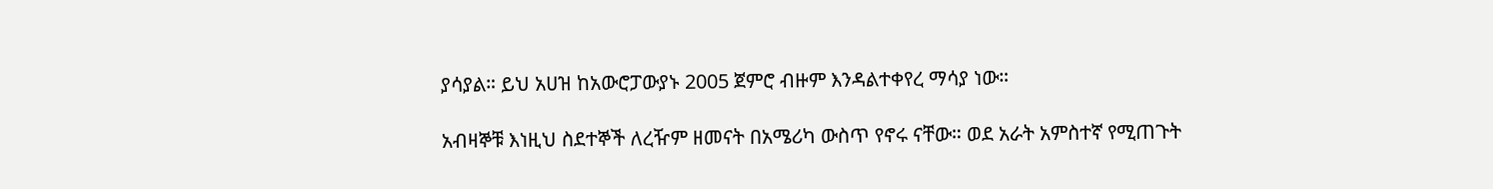ያሳያል። ይህ አሀዝ ከአውሮፓውያኑ 2005 ጀምሮ ብዙም እንዳልተቀየረ ማሳያ ነው።

አብዛኞቹ እነዚህ ስደተኞች ለረዥም ዘመናት በአሜሪካ ውስጥ የኖሩ ናቸው። ወደ አራት አምስተኛ የሚጠጉት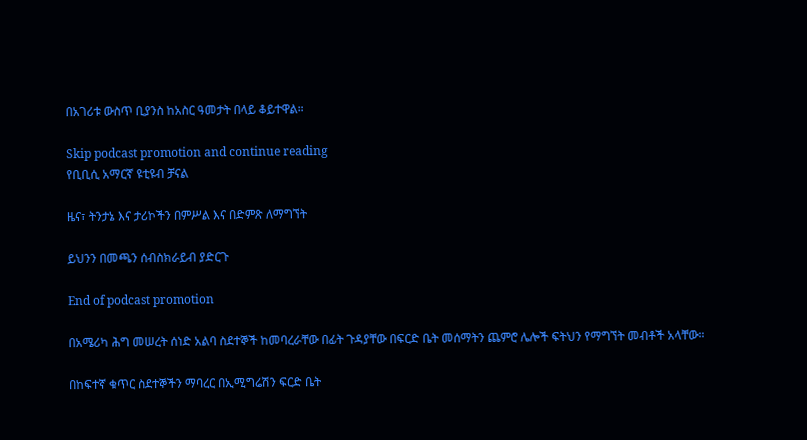በአገሪቱ ውስጥ ቢያንስ ከአስር ዓመታት በላይ ቆይተዋል።

Skip podcast promotion and continue reading
የቢቢሲ አማርኛ ዩቲዩብ ቻናል

ዜና፣ ትንታኔ እና ታሪኮችን በምሥል እና በድምጽ ለማግኘት

ይህንን በመጫን ሰብስክራይብ ያድርጉ

End of podcast promotion

በአሜሪካ ሕግ መሠረት ሰነድ አልባ ስደተኞች ከመባረራቸው በፊት ጉዳያቸው በፍርድ ቤት መሰማትን ጨምሮ ሌሎች ፍትህን የማግኘት መብቶች አላቸው።

በከፍተኛ ቁጥር ስደተኞችን ማባረር በኢሚግሬሽን ፍርድ ቤት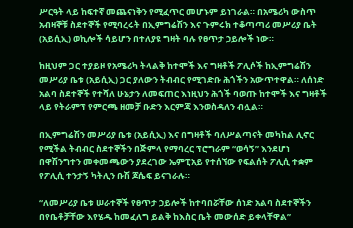ሥርዓት ላይ ከፍተኛ መጨናነቅን የሚፈጥር መሆኑም ይነገራል። በአሜሪካ ውስጥ አብዛኞቹ ስደተኞች የሚባረሩት በኢምግሬሽን እና ጉምሩክ ተቆጣጣሪ መሥሪያ ቤት (አይሲኢ) ወኪሎች ሳይሆን በተለያዩ ግዛት ባሉ የፀጥታ ኃይሎች ነው።

ከዚህም ጋር ተያይዞ የአሜሪካ ትላልቅ ከተሞች እና ግዛቶች ፖሊሶች ከኢምግሬሽን መሥሪያ ቤቱ (አይሲኢ) ጋር ያለውን ትብብር የሚገድቡ ሕጎችን አውጥተዋል። ለሰነድ አልባ ስደተኞች የተሻለ ሁኔታን ለመፍጠር እነዚህን ሕጎች ባወጡ ከተሞች እና ግዛቶች ላይ የትራምፕ የምርጫ ዘመቻ ቡድን እርምጃ እንወስዳለን ብሏል።

በኢምግሬሽን መሥሪያ ቤቱ (አይሲኢ) እና በግዛቶች ባለሥልጣናት መካከል ሊኖር የሚችል ትብብር ስደተኞችን በጅምላ የማባረር ፕሮግራም “ወሳኝ” እንደሆነ በዋሽንግተን መቀመጫውን ያደረገው ኤምፒአይ የተሰኘው የፍልሰት ፖሊሲ ተቋም የፖሊሲ ተንታኝ ካትሊን ቡሽ ጆሴፍ ይናገራሉ።

“ለመሥሪያ ቤቱ ሠራተኞች የፀጥታ ኃይሎች ከተባበሯቸው ሰነድ አልባ ስደተኞችን በየቤቶቻቸው እየሄዱ ከመፈለግ ይልቅ ከእስር ቤት መውሰድ ይቀላቸዋል”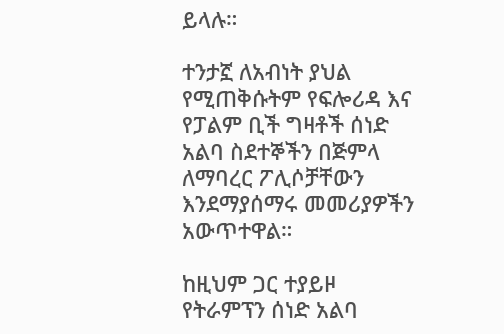ይላሉ።

ተንታኟ ለአብነት ያህል የሚጠቅሱትም የፍሎሪዳ እና የፓልም ቢች ግዛቶች ሰነድ አልባ ስደተኞችን በጅምላ ለማባረር ፖሊሶቻቸውን እንደማያሰማሩ መመሪያዎችን አውጥተዋል።

ከዚህም ጋር ተያይዞ የትራምፕን ሰነድ አልባ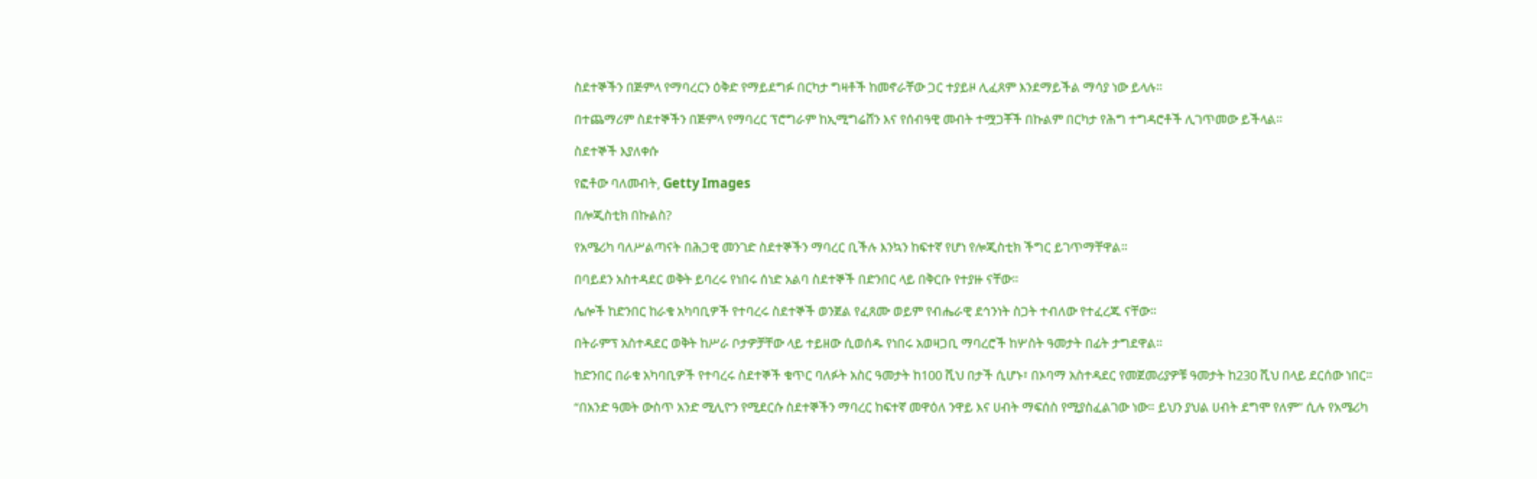ስደተኞችን በጅምላ የማባረርን ዕቅድ የማይደግፉ በርካታ ግዛቶች ከመኖራቸው ጋር ተያይዞ ሊፈጸም እንደማይችል ማሳያ ነው ይላሉ።

በተጨማሪም ስደተኞችን በጅምላ የማባረር ፕሮግራም ከኢሚግሬሸን እና የሰብዓዊ መብት ተሟጋቾች በኩልም በርካታ የሕግ ተግዳሮቶች ሊገጥመው ይችላል።

ስደተኞች እያለቀሱ

የፎቶው ባለመብት, Getty Images

በሎጂስቲክ በኩልስ?

የአሜሪካ ባለሥልጣናት በሕጋዊ መንገድ ስደተኞችን ማባረር ቢችሉ እንኳን ከፍተኛ የሆነ የሎጂስቲክ ችግር ይገጥማቸዋል።

በባይደን አስተዳደር ወቅት ይባረሩ የነበሩ ሰነድ አልባ ስደተኞች በድንበር ላይ በቅርቡ የተያዙ ናቸው።

ሌሎች ከድንበር ከራቁ አካባቢዎች የተባረሩ ስደተኞች ወንጀል የፈጸሙ ወይም የብሔራዊ ደኅንነት ስጋት ተብለው የተፈረጁ ናቸው።

በትራምፕ አስተዳደር ወቅት ከሥራ ቦታዎቻቸው ላይ ተይዘው ሲወሰዱ የነበሩ አወዛጋቢ ማባረሮች ከሦስት ዓመታት በፊት ታግደዋል።

ከድንበር በራቁ አካባቢዎች የተባረሩ ስደተኞች ቁጥር ባለፉት አስር ዓመታት ከ100 ሺህ በታች ሲሆኑ፣ በኦባማ አስተዳደር የመጀመሪያዎቹ ዓመታት ከ230 ሺህ በላይ ደርሰው ነበር።

“በአንድ ዓመት ውስጥ አንድ ሚሊዮን የሚደርሱ ስደተኞችን ማባረር ከፍተኛ መዋዕለ ንዋይ እና ሀብት ማፍሰስ የሚያስፈልገው ነው። ይህን ያህል ሀብት ደግሞ የለም” ሲሉ የአሜሪካ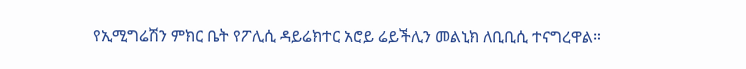የኢሚግሬሽን ምክር ቤት የፖሊሲ ዳይሬክተር አሮይ ሬይችሊን መልኒክ ለቢቢሲ ተናግረዋል።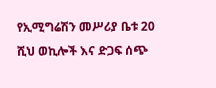የኢሚግሬሽን መሥሪያ ቤቱ 20 ሺህ ወኪሎች እና ድጋፍ ሰጭ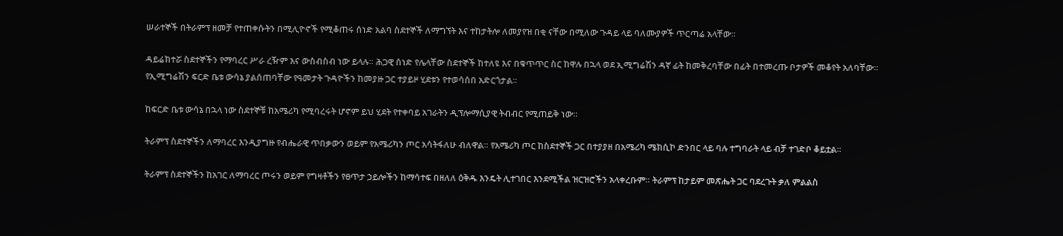ሠራተኞች በትራምፕ ዘመቻ የተጠቀሱትን በሚሊዮኖች የሚቆጠሩ ሰነድ አልባ ስደተኞች ለማግኘት እና ተከታትሎ ለመያየዝ በቂ ናቸው በሚለው ጉዳይ ላይ ባለሙያዎች ጥርጣሬ አላቸው።

ዳይሬክተሯ ስደተኞችን የማባረር ሥራ ረዥም እና ውስብስብ ነው ይላሉ። ሕጋዊ ሰነድ የሌላቸው ስደተኞች ከተለዩ እና በቁጥጥር ስር ከዋሉ በኋላ ወደ ኢሚግሬሽን ዳኛ ፊት ከመቅረባቸው በፊት በተመረጡ ቦታዎች መቆየት አለባቸው። የኢሚግሬሽን ፍርድ ቤቱ ውሳኔ ያልሰጠባቸው የዓመታት ጉዳዮችን ከመያዙ ጋር ተያይዞ ሂደቱን የተወሳሰበ አድርጎታል።

ከፍርድ ቤቱ ውሳኔ በኋላ ነው ስደተኞቹ ከአሜሪካ የሚባረሩት ሆኖም ይህ ሂደት የተቀባይ አገራትን ዲፕሎማሲያዊ ትብብር የሚጠይቅ ነው።

ትራምፕ ስደተኞችን ለማባረር እንዲያግዙ የብሔራዊ ጥበቃውን ወይም የአሜሪካን ጦር አሳትፋለሁ ብለዋል። የአሜሪካ ጦር ከስደተኞች ጋር በተያያዘ በአሜሪካ ሜክሲኮ ድንበር ላይ ባሉ ተግባራት ላይ ብቻ ተገድቦ ቆይቷል።

ትራምፕ ስደተኞችን ከአገር ለማባረር ጦሩን ወይም የግዛቶችን የፀጥታ ኃይሎችን ከማሳተፍ በዘለለ ዕቅዱ እንዴት ሊተገበር እንደሚችል ዝርዝሮችን አላቀረቡም። ትራምፕ ከታይም መጽሔት ጋር ባደረጉት ቃለ ምልልስ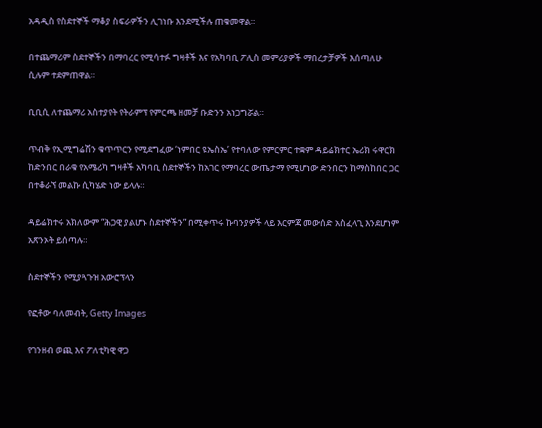አዳዲስ የስደተኞች ማቆያ ስፍራዎችን ሊገነቡ እንደሚችሉ ጠቁመዋል።

በተጨማሪም ስደተኞችን በማባረር የሚሳተፉ ግዛቶች እና የአካባቢ ፖሊስ መምሪያዎች ማበረታቻዎች እሰጣለሁ ሲሉም ተደምጠዋል።

ቢቢሲ ለተጨማሪ አስተያየት የትራምፕ የምርጫ ዘመቻ ቡድንን አነጋግሯል።

ጥብቅ የኢሚግሬሽን ቁጥጥርን የሚደግፈው ‘ነምበር ዩኤስኤ’ የተባለው የምርምር ተቋም ዳይሬክተር ኤሪክ ሩዋርክ ከድንበር በራቁ የአሜሪካ ግዛቶች አካባቢ ስደተኞችን ከአገር የማባረር ውጤታማ የሚሆነው ድንበርን ከማስከበር ጋር በተቆራኘ መልኩ ሲካሄድ ነው ይላሉ።

ዳይሬክተሩ አክለውም “ሕጋዊ ያልሆኑ ስደተኞችን” በሚቀጥሩ ኩባንያዎች ላይ እርምጃ መውሰድ አስፈላጊ እንደሆነም አጽንኦት ይሰጣሉ።

ስደተኞችን የሚያጓጉዝ አውሮፕላን

የፎቶው ባለመብት, Getty Images

የገንዘብ ወጪ እና ፖለቲካዊ ዋጋ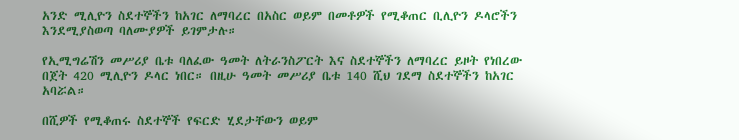አንድ ሚሊዮን ስደተኞችን ከአገር ለማባረር በአስር ወይም በመቶዎች የሚቆጠር ቢሊዮን ዶላሮችን እንደሚያስወጣ ባለሙያዎች ይገምታሉ።

የኢሚግሬሽን መሥሪያ ቤቱ ባለፈው ዓመት ለትራንስፖርት እና ስደተኞችን ለማባረር ይዞት የነበረው በጀት 420 ሚሊዮን ዶላር ነበር። በዚሁ ዓመት መሥሪያ ቤቱ 140 ሺህ ገደማ ስደተኞችን ከአገር አባሯል።

በሺዎች የሚቆጠሩ ስደተኞች የፍርድ ሂደታቸውን ወይም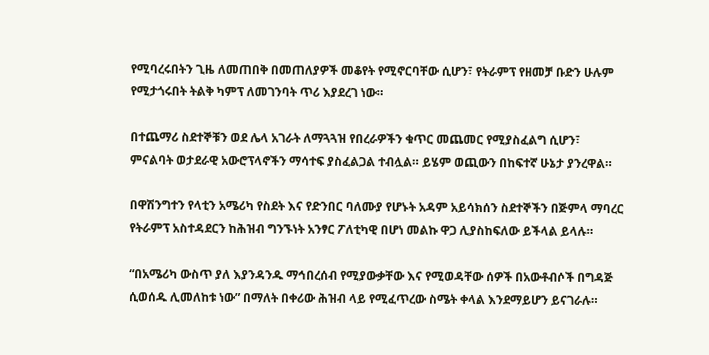የሚባረሩበትን ጊዜ ለመጠበቅ በመጠለያዎች መቆየት የሚኖርባቸው ሲሆን፣ የትራምፕ የዘመቻ ቡድን ሁሉም የሚታጎሩበት ትልቅ ካምፕ ለመገንባት ጥሪ እያደረገ ነው።

በተጨማሪ ስደተኞቹን ወደ ሌላ አገራት ለማጓጓዝ የበረራዎችን ቁጥር መጨመር የሚያስፈልግ ሲሆን፣ ምናልባት ወታደራዊ አውሮፕላኖችን ማሳተፍ ያስፈልጋል ተብሏል። ይሄም ወጪውን በከፍተኛ ሁኔታ ያንረዋል።

በዋሽንግተን የላቲን አሜሪካ የስደት እና የድንበር ባለሙያ የሆኑት አዳም አይሳክሰን ስደተኞችን በጅምላ ማባረር የትራምፕ አስተዳደርን ከሕዝብ ግንኙነት አንፃር ፖለቲካዊ በሆነ መልኩ ዋጋ ሊያስከፍለው ይችላል ይላሉ።

“በአሜሪካ ውስጥ ያለ እያንዳንዱ ማኅበረሰብ የሚያውቃቸው እና የሚወዳቸው ሰዎች በአውቶብሶች በግዳጅ ሲወሰዱ ሊመለከቱ ነው” በማለት በቀሪው ሕዝብ ላይ የሚፈጥረው ስሜት ቀላል እንደማይሆን ይናገራሉ።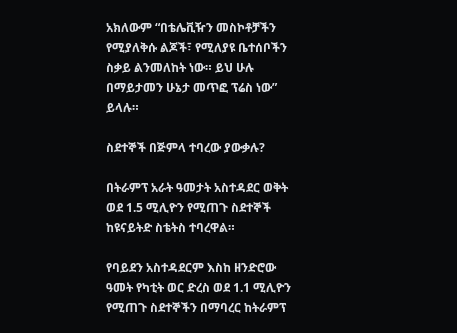አክለውም “በቴሌቪዥን መስኮቶቻችን የሚያለቅሱ ልጆች፣ የሚለያዩ ቤተሰቦችን ስቃይ ልንመለከት ነው። ይህ ሁሉ በማይታመን ሁኔታ መጥፎ ፕሬስ ነው” ይላሉ።

ስደተኞች በጅምላ ተባረው ያውቃሉ?

በትራምፕ አራት ዓመታት አስተዳደር ወቅት ወደ 1.5 ሚሊዮን የሚጠጉ ስደተኞች ከዩናይትድ ስቴትስ ተባረዋል።

የባይደን አስተዳደርም እስከ ዘንድሮው ዓመት የካቲት ወር ድረስ ወደ 1.1 ሚሊዮን የሚጠጉ ስደተኞችን በማባረር ከትራምፕ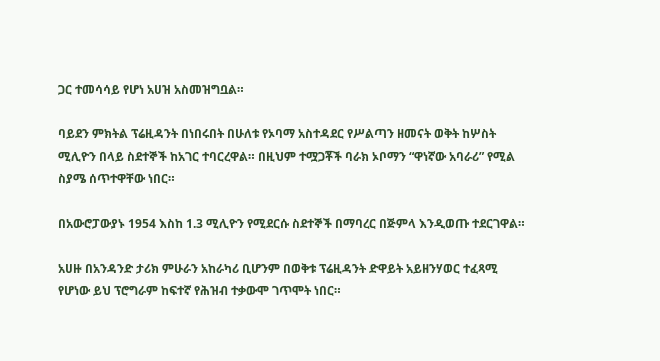ጋር ተመሳሳይ የሆነ አሀዝ አስመዝግቧል።

ባይደን ምክትል ፕሬዚዳንት በነበሩበት በሁለቱ የኦባማ አስተዳደር የሥልጣን ዘመናት ወቅት ከሦስት ሚሊዮን በላይ ስደተኞች ከአገር ተባርረዋል። በዚህም ተሟጋቾች ባራክ ኦቦማን “ዋነኛው አባራሪ” የሚል ስያሜ ሰጥተዋቸው ነበር።

በአውሮፓውያኑ 1954 እስከ 1.3 ሚሊዮን የሚደርሱ ስደተኞች በማባረር በጅምላ እንዲወጡ ተደርገዋል።

አሀዙ በአንዳንድ ታሪክ ምሁራን አከራካሪ ቢሆንም በወቅቱ ፕሬዚዳንት ድዋይት አይዘንሃወር ተፈጻሚ የሆነው ይህ ፕሮግራም ከፍተኛ የሕዝብ ተቃውሞ ገጥሞት ነበር።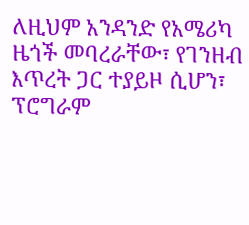ለዚህም አንዳንድ የአሜሪካ ዜጎች መባረራቸው፣ የገንዘብ እጥረት ጋር ተያይዞ ሲሆን፣ ፕሮግራም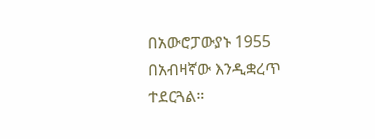በአውሮፓውያኑ 1955 በአብዛኛው እንዲቋረጥ ተደርጓል።